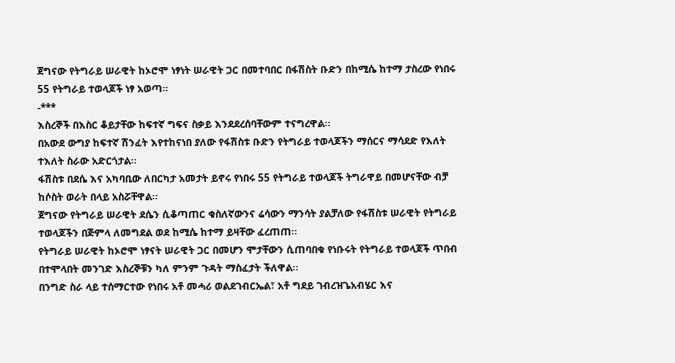ጀግናው የትግራይ ሠራዊት ከኦሮሞ ነፃነት ሠራዊት ጋር በመተባበር በፋሽስት ቡድን በከሚሴ ከተማ ታስረው የነበሩ 55 የትግራይ ተወላጆች ነፃ አወጣ፡፡
-***
እስረኞች በእስር ቆይታቸው ከፍተኛ ግፍና ስቃይ እንደደረሰባቸውም ተናግረዋል፡፡
በአውደ ውግያ ከፍተኛ ሽንፈት እየተከናነበ ያለው የፋሽስቱ ቡድን የትግራይ ተወላጆችን ማሰርና ማሳደድ የእለት ተእለት ስራው አድርጎታል፡፡
ፋሽስቱ በደሴ እና አካባቢው ለበርካታ አመታት ይኖሩ የነበሩ 55 የትግራይ ተወላጆች ትግራዋይ በመሆናቸው ብቻ ከሶስት ወራት በላይ አስሯቸዋል፡፡
ጀግናው የትግራይ ሠራዊት ደሴን ሲቆጣጠር ቁስለኛውንና ሬሳውን ማንሳት ያልቻለው የፋሽስቱ ሠራዊት የትግራይ ተወላጆችን በጅምላ ለመግደል ወደ ከሚሴ ከተማ ይዛቸው ፈረጠጠ፡፡
የትግራይ ሠራዊት ከኦሮሞ ነፃናት ሠራዊት ጋር በመሆን ሞታቸውን ሲጠባበቁ የነቡሩት የትግራይ ተወላጆች ጥበብ በተሞላበት መንገድ እስረኞቹን ካለ ምንም ጉዳት ማስፈታት ችለዋል፡፡
በንግድ ስራ ላይ ተሰማርተው የነበሩ አቶ መሓሪ ወልደገብርኤል፣ አቶ ግደይ ገብረዝጌአብሄር እና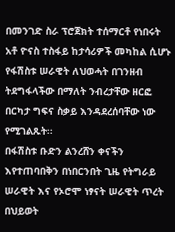በመንገድ ስራ ፕሮጀክት ተሰማርቶ የነበሩት አቶ ዮናስ ተስፋይ ከታሳሪዎች መካከል ሲሆኑ የፋሽስቱ ሠራዊት ለህወሓት በገንዘብ ትደግፋላችው በማለት ንብረታቸው ዘርፎ በርካታ ግፍና ስቃይ እንዳደረሰባቸው ነው የሚገልጹት፡፡
በፋሽስቱ ቡድን ልንረሸን ቀናችን እየተጠባበቅን በነበርንበት ጊዜ የትግራይ ሠራዊት እና የኦሮሞ ነፃናት ሠራዊት ጥረት በህይወት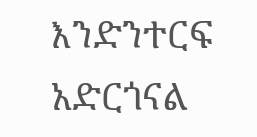እንድንተርፍ አድርጎናል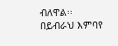ብለዋል፡፡
በይብራህ እምባየ